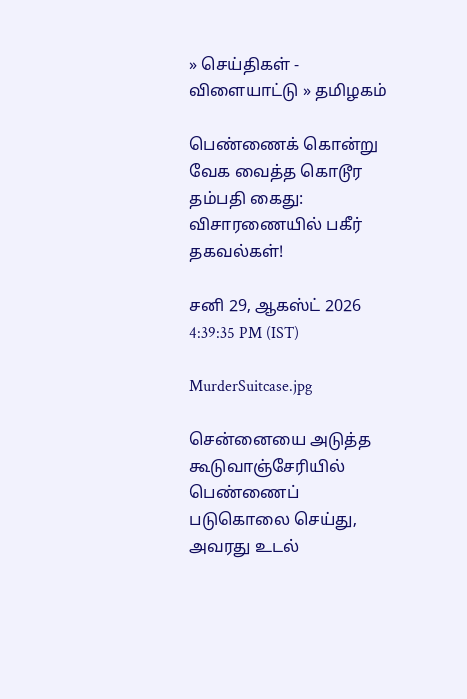» செய்திகள் - விளையாட்டு » தமிழகம்

பெண்ணைக் கொன்று வேக வைத்த கொடூர தம்பதி கைது: விசாரணையில் பகீர் தகவல்கள்!

சனி 29, ஆகஸ்ட் 2026 4:39:35 PM (IST)

MurderSuitcase.jpg

சென்னையை அடுத்த கூடுவாஞ்சேரியில் பெண்ணைப் படுகொலை செய்து, அவரது உடல்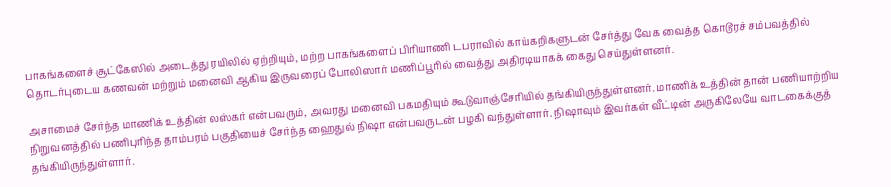பாகங்களைச் சூட்கேஸில் அடைத்து ரயிலில் ஏற்றியும், மற்ற பாகங்களைப் பிரியாணி டபராவில் காய்கறிகளுடன் சேர்த்து வேக வைத்த கொடூரச் சம்பவத்தில் தொடர்புடைய கணவன் மற்றும் மனைவி ஆகிய இருவரைப் போலிஸார் மணிப்பூரில் வைத்து அதிரடியாகக் கைது செய்துள்ளனர்.

அசாமைச் சேர்ந்த மாணிக் உத்தின் லஸ்கர் என்பவரும், அவரது மனைவி பகமதியும் கூடுவாஞ்சேரியில் தங்கியிருந்துள்ளனர். மாணிக் உத்தின் தான் பணியாற்றிய நிறுவனத்தில் பணிபுரிந்த தாம்பரம் பகுதியைச் சேர்ந்த ஹைதுல் நிஷா என்பவருடன் பழகி வந்துள்ளார். நிஷாவும் இவர்கள் வீட்டின் அருகிலேயே வாடகைக்குத் தங்கியிருந்துள்ளார்.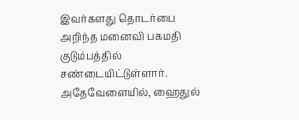இவர்களது தொடர்பை அறிந்த மனைவி பகமதி குடும்பத்தில் சண்டையிட்டுள்ளார். அதேவேளையில், ஹைதுல்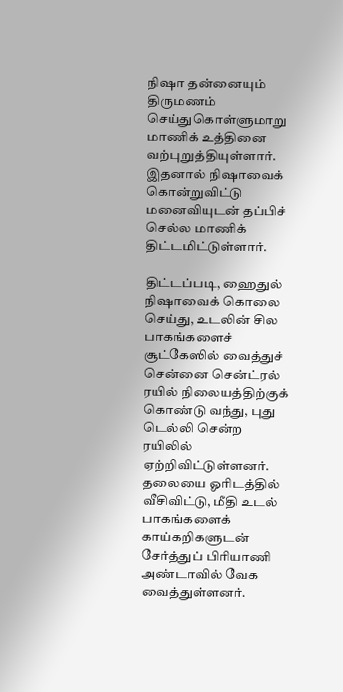நிஷா தன்னையும் திருமணம் செய்துகொள்ளுமாறு மாணிக் உத்தினை வற்புறுத்தியுள்ளார். இதனால் நிஷாவைக் கொன்றுவிட்டு மனைவியுடன் தப்பிச் செல்ல மாணிக் திட்டமிட்டுள்ளார்.

திட்டப்படி, ஹைதுல் நிஷாவைக் கொலை செய்து, உடலின் சில பாகங்களைச் சூட்கேஸில் வைத்துச் சென்னை சென்ட்ரல் ரயில் நிலையத்திற்குக் கொண்டு வந்து, புது டெல்லி சென்ற ரயிலில் ஏற்றிவிட்டுள்ளனர். தலையை ஓரிடத்தில் வீசிவிட்டு, மீதி உடல் பாகங்களைக் காய்கறிகளுடன் சேர்த்துப் பிரியாணி அண்டாவில் வேக வைத்துள்ளனர்.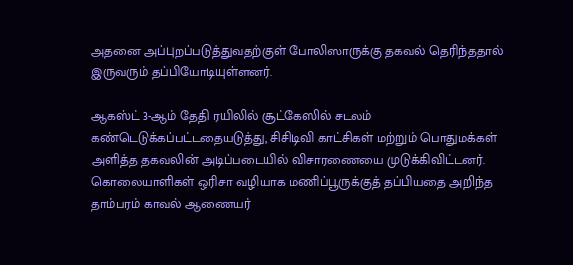அதனை அப்புறப்படுத்துவதற்குள் போலிஸாருக்கு தகவல் தெரிந்ததால் இருவரும் தப்பியோடியுள்ளனர்.

ஆகஸ்ட் 3-ஆம் தேதி ரயிலில் சூட்கேஸில் சடலம் கண்டெடுக்கப்பட்டதையடுத்து, சிசிடிவி காட்சிகள் மற்றும் பொதுமக்கள் அளித்த தகவலின் அடிப்படையில் விசாரணையை முடுக்கிவிட்டனர். கொலையாளிகள் ஒரிசா வழியாக மணிப்பூருக்குத் தப்பியதை அறிந்த தாம்பரம் காவல் ஆணையர்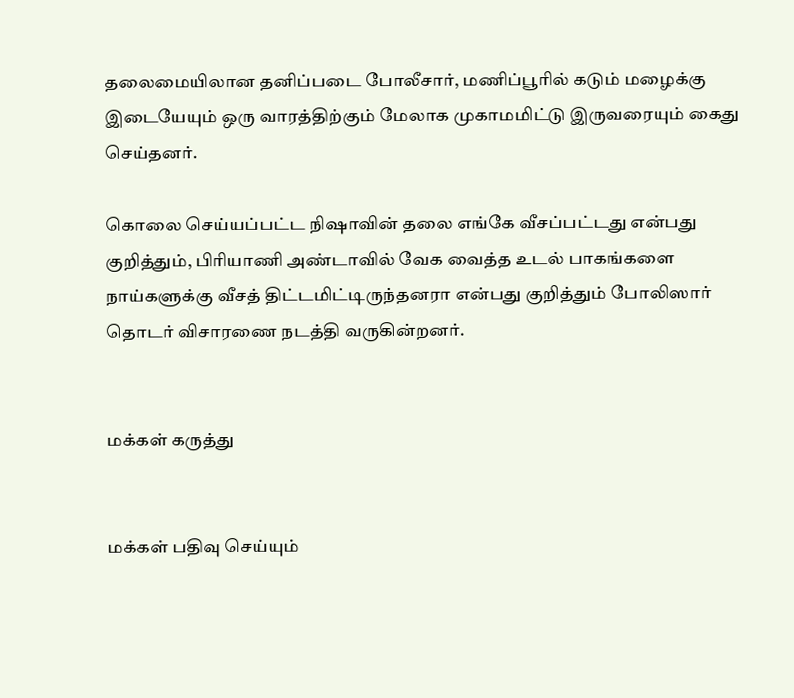தலைமையிலான தனிப்படை போலீசார், மணிப்பூரில் கடும் மழைக்கு இடையேயும் ஒரு வாரத்திற்கும் மேலாக முகாமமிட்டு இருவரையும் கைது செய்தனர்.

கொலை செய்யப்பட்ட நிஷாவின் தலை எங்கே வீசப்பட்டது என்பது குறித்தும், பிரியாணி அண்டாவில் வேக வைத்த உடல் பாகங்களை நாய்களுக்கு வீசத் திட்டமிட்டிருந்தனரா என்பது குறித்தும் போலிஸார் தொடர் விசாரணை நடத்தி வருகின்றனர்.


மக்கள் கருத்து


மக்கள் பதிவு செய்யும்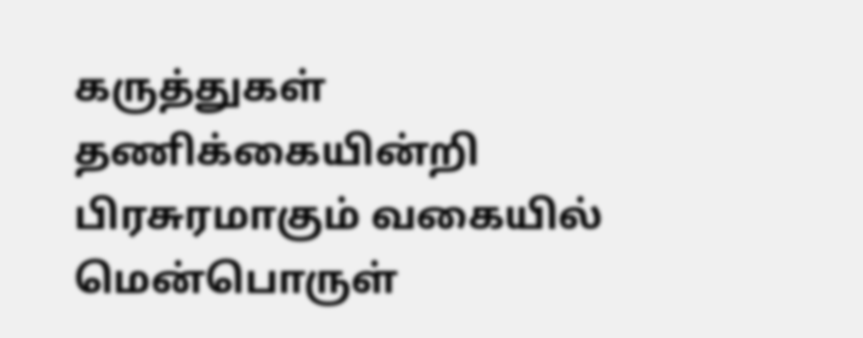கருத்துகள் தணிக்கையின்றி பிரசுரமாகும் வகையில் மென்பொருள்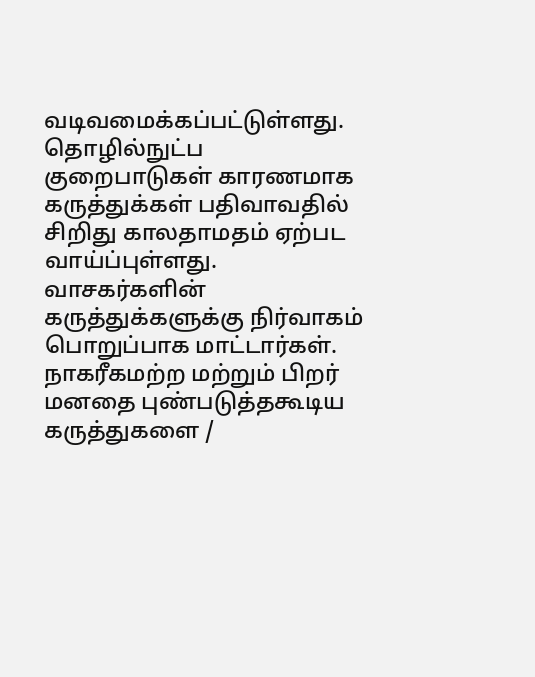வடிவமைக்கப்பட்டுள்ளது. தொழில்நுட்ப குறைபாடுகள் காரணமாக கருத்துக்கள் பதிவாவதில் சிறிது காலதாமதம் ஏற்பட வாய்ப்புள்ளது. வாசகர்களின் கருத்துக்களுக்கு நிர்வாகம் பொறுப்பாக மாட்டார்கள். நாகரீகமற்ற மற்றும் பிறர் மனதை புண்படுத்தகூடிய கருத்துகளை /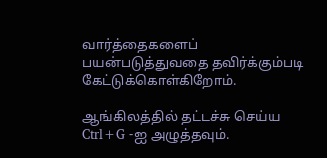வார்த்தைகளைப் பயன்படுத்துவதை தவிர்க்கும்படி கேட்டுக்கொள்கிறோம்.

ஆங்கிலத்தில் தட்டச்சு செய்ய Ctrl+G -ஐ அழுத்தவும்.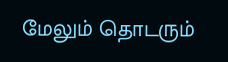மேலும் தொடரும்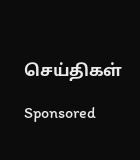செய்திகள்

Sponsored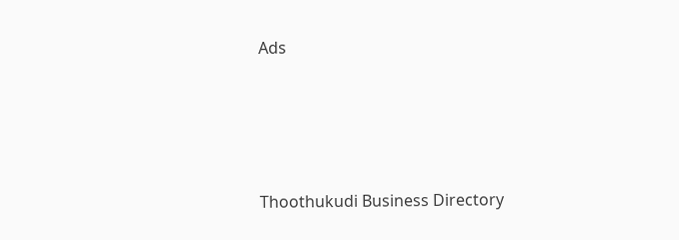Ads




Thoothukudi Business Directory